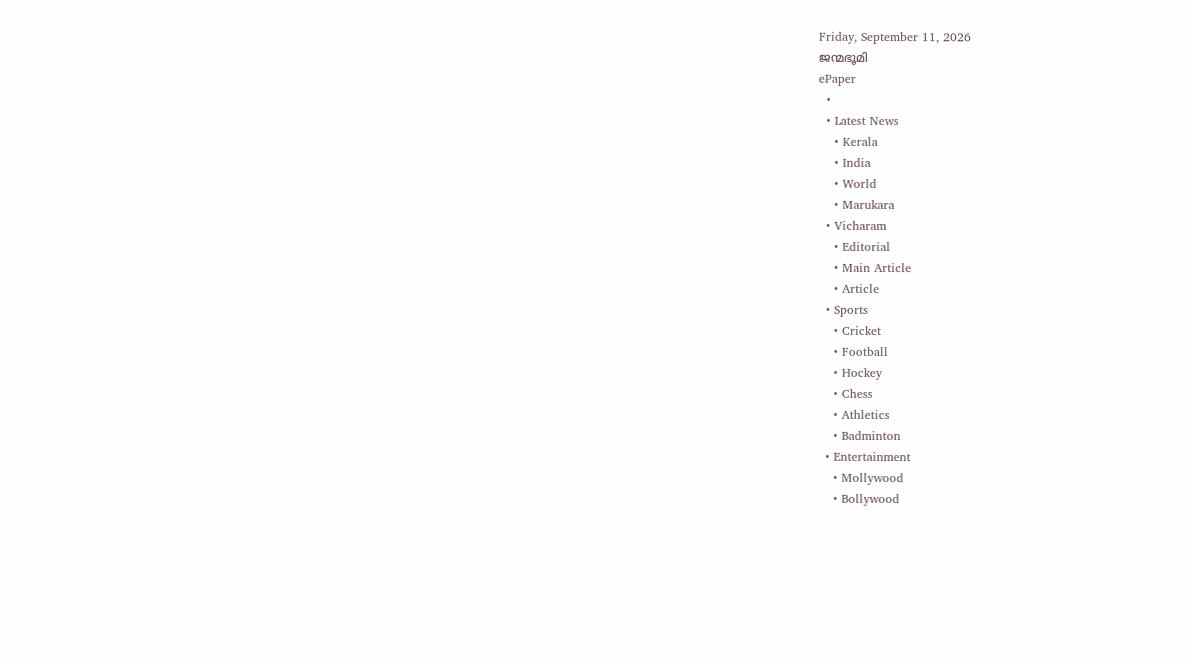Friday, September 11, 2026
ജന്മഭൂമി
ePaper
  •
  • Latest News
    • Kerala
    • India
    • World
    • Marukara
  • Vicharam
    • Editorial
    • Main Article
    • Article
  • Sports
    • Cricket
    • Football
    • Hockey
    • Chess
    • Athletics
    • Badminton
  • Entertainment
    • Mollywood
    • Bollywood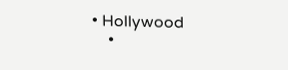• Hollywood
    •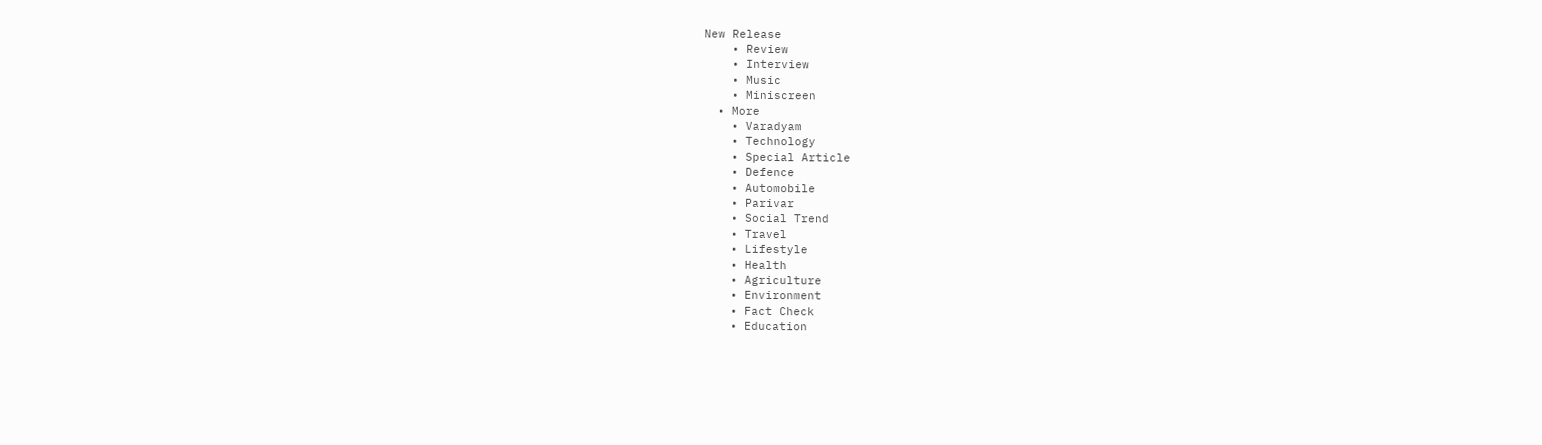New Release
    • Review
    • Interview
    • Music
    • Miniscreen
  • More
    • Varadyam
    • Technology
    • Special Article
    • Defence
    • Automobile
    • Parivar
    • Social Trend
    • Travel
    • Lifestyle
    • Health
    • Agriculture
    • Environment
    • Fact Check
    • Education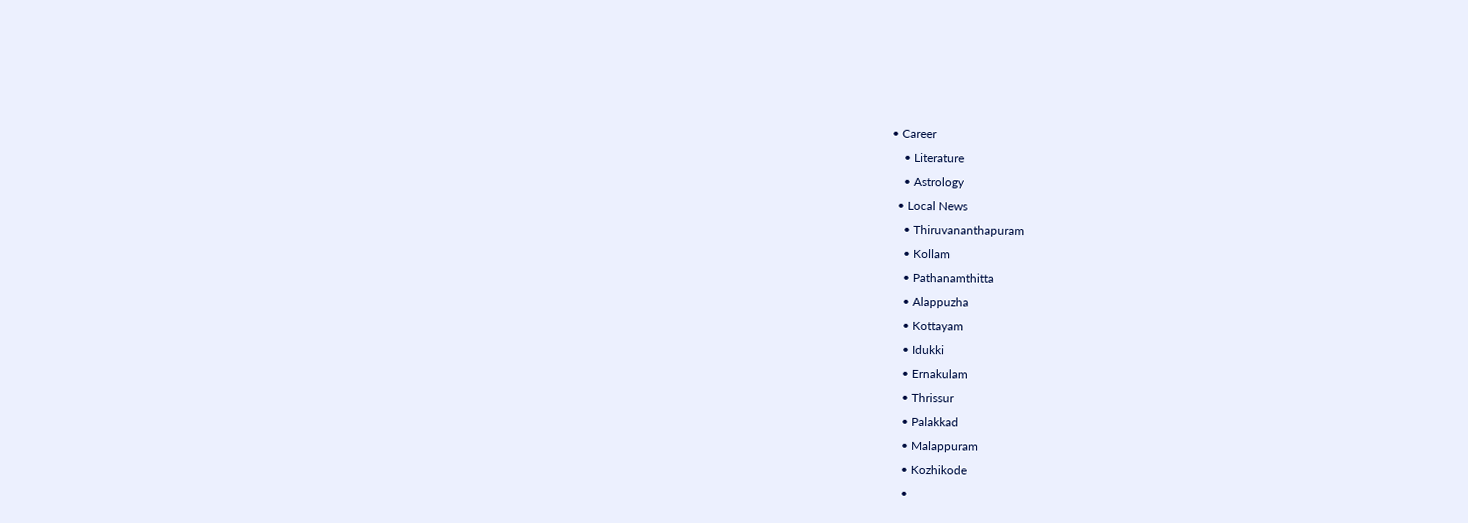• Career
    • Literature
    • Astrology
  • Local News
    • Thiruvananthapuram
    • Kollam
    • Pathanamthitta
    • Alappuzha
    • Kottayam
    • Idukki
    • Ernakulam
    • Thrissur
    • Palakkad
    • Malappuram
    • Kozhikode
    •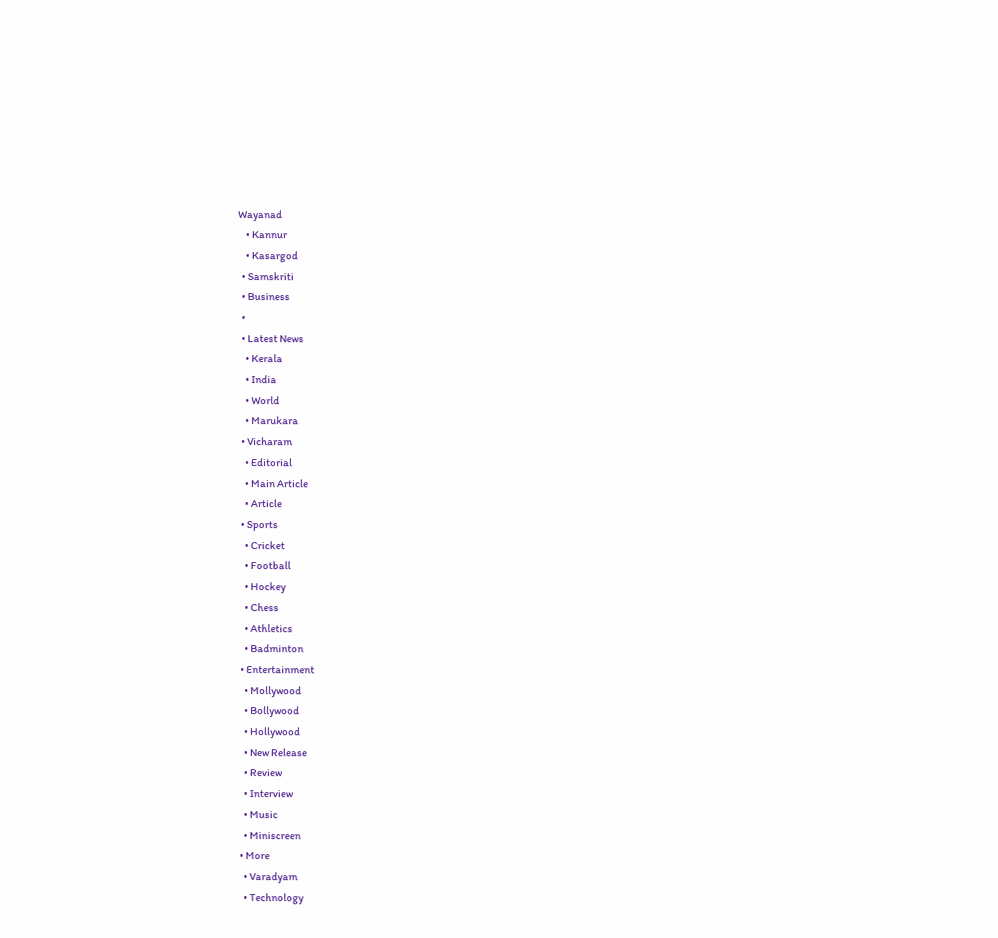Wayanad
    • Kannur
    • Kasargod
  • Samskriti
  • Business
  •
  • Latest News
    • Kerala
    • India
    • World
    • Marukara
  • Vicharam
    • Editorial
    • Main Article
    • Article
  • Sports
    • Cricket
    • Football
    • Hockey
    • Chess
    • Athletics
    • Badminton
  • Entertainment
    • Mollywood
    • Bollywood
    • Hollywood
    • New Release
    • Review
    • Interview
    • Music
    • Miniscreen
  • More
    • Varadyam
    • Technology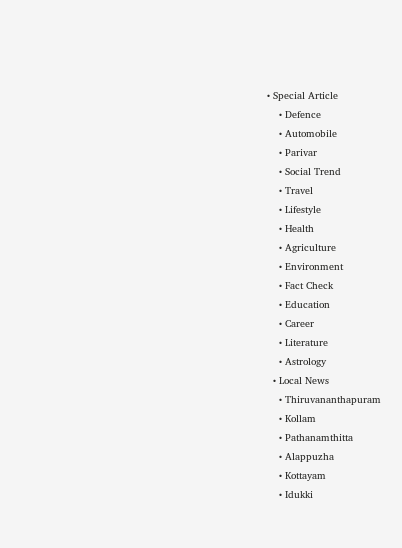• Special Article
    • Defence
    • Automobile
    • Parivar
    • Social Trend
    • Travel
    • Lifestyle
    • Health
    • Agriculture
    • Environment
    • Fact Check
    • Education
    • Career
    • Literature
    • Astrology
  • Local News
    • Thiruvananthapuram
    • Kollam
    • Pathanamthitta
    • Alappuzha
    • Kottayam
    • Idukki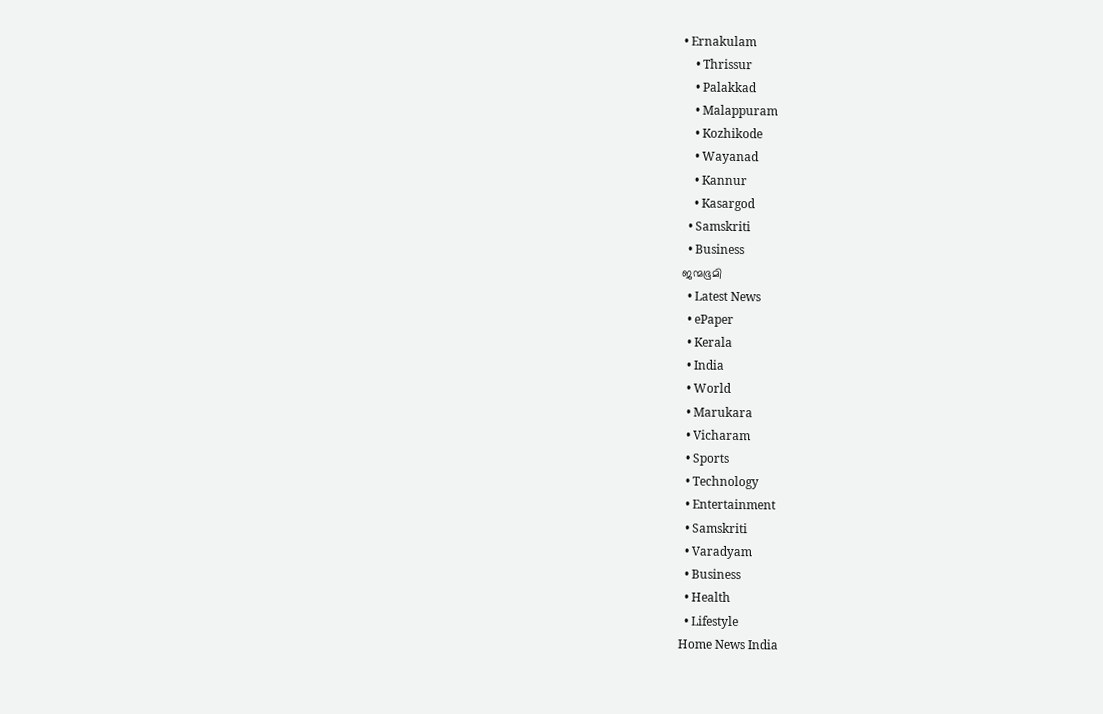• Ernakulam
    • Thrissur
    • Palakkad
    • Malappuram
    • Kozhikode
    • Wayanad
    • Kannur
    • Kasargod
  • Samskriti
  • Business
ജന്മഭൂമി
  • Latest News
  • ePaper
  • Kerala
  • India
  • World
  • Marukara
  • Vicharam
  • Sports
  • Technology
  • Entertainment
  • Samskriti
  • Varadyam
  • Business
  • Health
  • Lifestyle
Home News India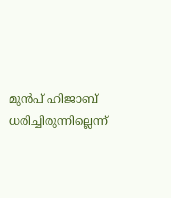മുന്‍പ് ഹിജാബ് ധരിച്ചിരുന്നില്ലെന്ന്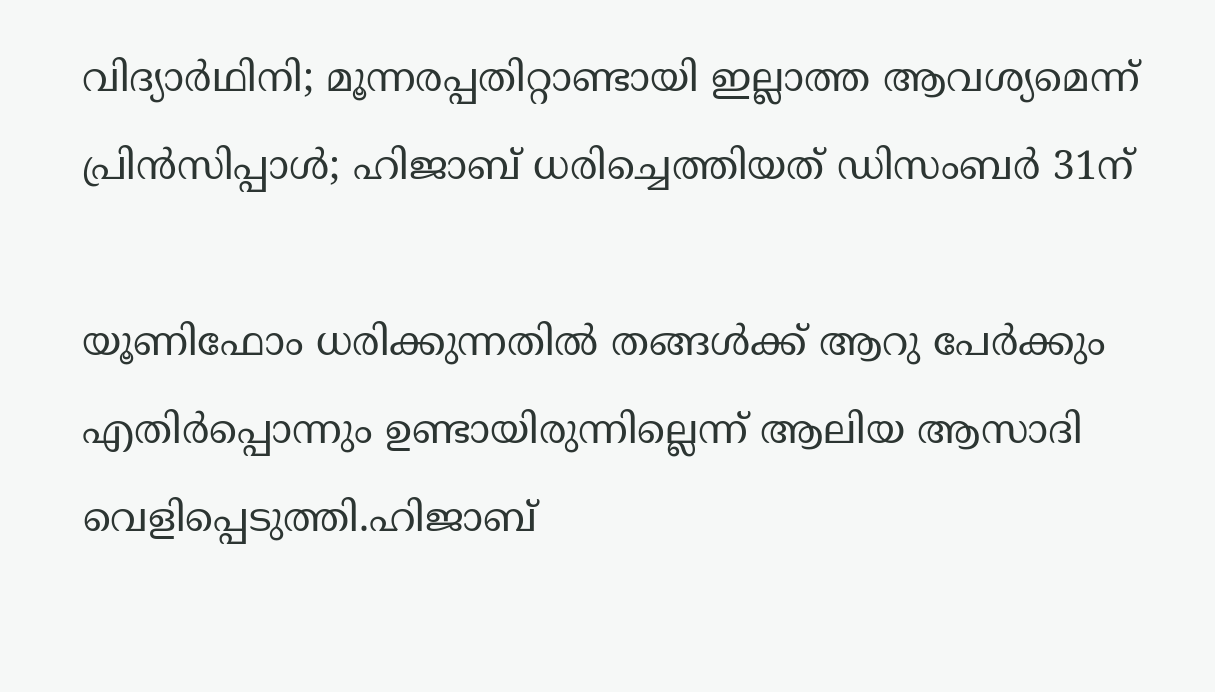വിദ്യാര്‍ഥിനി; മൂന്നരപ്പതിറ്റാണ്ടായി ഇല്ലാത്ത ആവശ്യമെന്ന് പ്രിന്‍സിപ്പാള്‍; ഹിജാബ് ധരിച്ചെത്തിയത് ഡിസംബര്‍ 31ന്

യൂണിഫോം ധരിക്കുന്നതില്‍ തങ്ങള്‍ക്ക് ആറു പേര്‍ക്കും എതിര്‍പ്പൊന്നും ഉണ്ടായിരുന്നില്ലെന്ന് ആലിയ ആസാദി വെളിപ്പെടുത്തി.ഹിജാബ്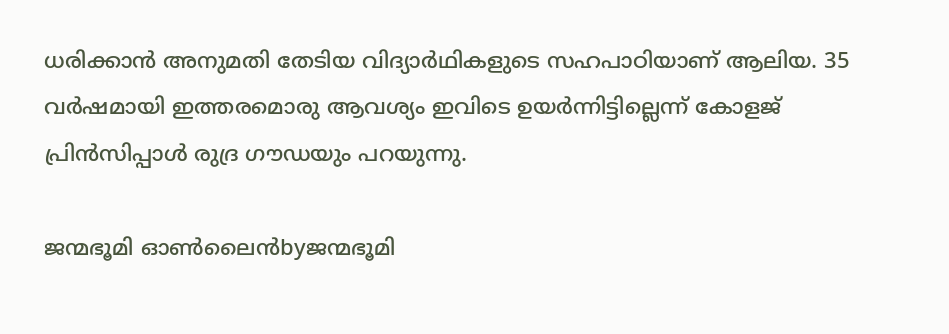ധരിക്കാന്‍ അനുമതി തേടിയ വിദ്യാര്‍ഥികളുടെ സഹപാഠിയാണ് ആലിയ. 35 വര്‍ഷമായി ഇത്തരമൊരു ആവശ്യം ഇവിടെ ഉയര്‍ന്നിട്ടില്ലെന്ന് കോളജ് പ്രിന്‍സിപ്പാള്‍ രുദ്ര ഗൗഡയും പറയുന്നു.

ജന്മഭൂമി ഓണ്‍ലൈന്‍byജന്മഭൂമി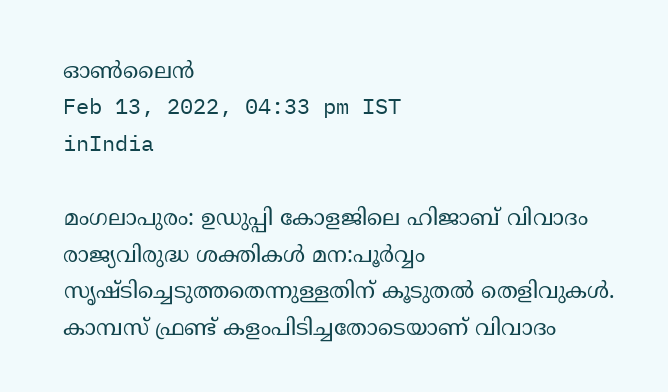ഓണ്‍ലൈന്‍
Feb 13, 2022, 04:33 pm IST
inIndia

മംഗലാപുരം: ഉഡുപ്പി കോളജിലെ ഹിജാബ് വിവാദം രാജ്യവിരുദ്ധ ശക്തികള്‍ മന:പൂര്‍വ്വം സൃഷ്ടിച്ചെടുത്തതെന്നുള്ളതിന് കൂടുതല്‍ തെളിവുകള്‍. കാമ്പസ് ഫ്രണ്ട് കളംപിടിച്ചതോടെയാണ് വിവാദം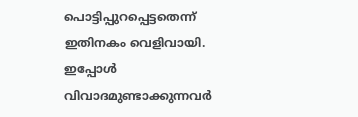പൊട്ടിപ്പുറപ്പെട്ടതെന്ന് ഇതിനകം വെളിവായി. ഇപ്പോള്‍ വിവാദമുണ്ടാക്കുന്നവര്‍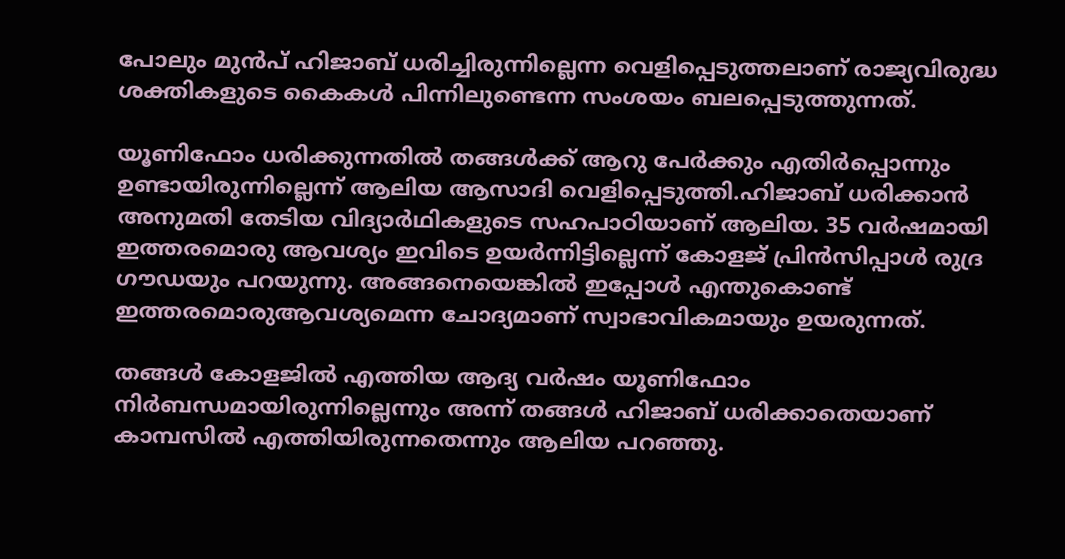പോലും മുന്‍പ് ഹിജാബ് ധരിച്ചിരുന്നില്ലെന്ന വെളിപ്പെടുത്തലാണ് രാജ്യവിരുദ്ധ ശക്തികളുടെ കൈകള്‍ പിന്നിലുണ്ടെന്ന സംശയം ബലപ്പെടുത്തുന്നത്.

യൂണിഫോം ധരിക്കുന്നതില്‍ തങ്ങള്‍ക്ക് ആറു പേര്‍ക്കും എതിര്‍പ്പൊന്നും ഉണ്ടായിരുന്നില്ലെന്ന് ആലിയ ആസാദി വെളിപ്പെടുത്തി.ഹിജാബ് ധരിക്കാന്‍ അനുമതി തേടിയ വിദ്യാര്‍ഥികളുടെ സഹപാഠിയാണ് ആലിയ. 35 വര്‍ഷമായി ഇത്തരമൊരു ആവശ്യം ഇവിടെ ഉയര്‍ന്നിട്ടില്ലെന്ന് കോളജ് പ്രിന്‍സിപ്പാള്‍ രുദ്ര ഗൗഡയും പറയുന്നു. അങ്ങനെയെങ്കില്‍ ഇപ്പോള്‍ എന്തുകൊണ്ട് ഇത്തരമൊരുആവശ്യമെന്ന ചോദ്യമാണ് സ്വാഭാവികമായും ഉയരുന്നത്.

തങ്ങള്‍ കോളജില്‍ എത്തിയ ആദ്യ വര്‍ഷം യൂണിഫോം നിര്‍ബന്ധമായിരുന്നില്ലെന്നും അന്ന് തങ്ങള്‍ ഹിജാബ് ധരിക്കാതെയാണ് കാമ്പസില്‍ എത്തിയിരുന്നതെന്നും ആലിയ പറഞ്ഞു.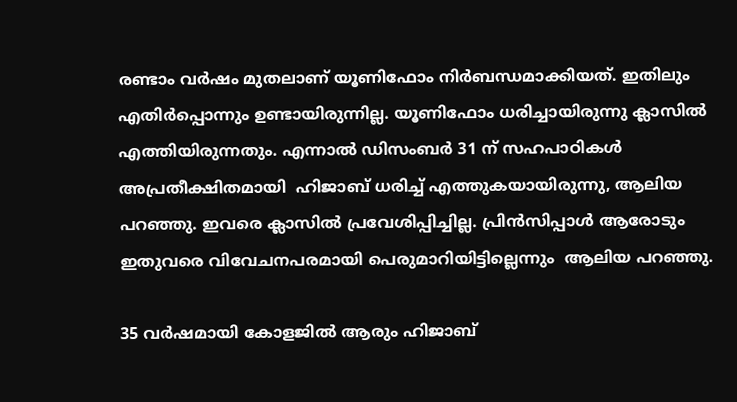രണ്ടാം വര്‍ഷം മുതലാണ് യൂണിഫോം നിര്‍ബന്ധമാക്കിയത്. ഇതിലും എതിര്‍പ്പൊന്നും ഉണ്ടായിരുന്നില്ല. യൂണിഫോം ധരിച്ചായിരുന്നു ക്ലാസില്‍ എത്തിയിരുന്നതും. എന്നാല്‍ ഡിസംബര്‍ 31 ന് സഹപാഠികള്‍ അപ്രതീക്ഷിതമായി  ഹിജാബ് ധരിച്ച് എത്തുകയായിരുന്നു, ആലിയ പറഞ്ഞു. ഇവരെ ക്ലാസില്‍ പ്രവേശിപ്പിച്ചില്ല. പ്രിന്‍സിപ്പാള്‍ ആരോടും ഇതുവരെ വിവേചനപരമായി പെരുമാറിയിട്ടില്ലെന്നും  ആലിയ പറഞ്ഞു.

35 വര്‍ഷമായി കോളജില്‍ ആരും ഹിജാബ്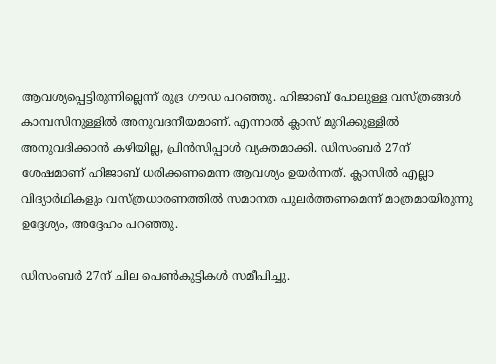ആവശ്യപ്പെട്ടിരുന്നില്ലെന്ന് രുദ്ര ഗൗഡ പറഞ്ഞു. ഹിജാബ് പോലുള്ള വസ്ത്രങ്ങള്‍ കാമ്പസിനുള്ളില്‍ അനുവദനീയമാണ്. എന്നാല്‍ ക്ലാസ് മുറിക്കുള്ളില്‍ അനുവദിക്കാന്‍ കഴിയില്ല, പ്രിന്‍സിപ്പാള്‍ വ്യക്തമാക്കി. ഡിസംബര്‍ 27ന് ശേഷമാണ് ഹിജാബ് ധരിക്കണമെന്ന ആവശ്യം ഉയര്‍ന്നത്. ക്ലാസില്‍ എല്ലാ വിദ്യാര്‍ഥികളും വസ്ത്രധാരണത്തില്‍ സമാനത പുലര്‍ത്തണമെന്ന് മാത്രമായിരുന്നു ഉദ്ദേശ്യം, അദ്ദേഹം പറഞ്ഞു.

ഡിസംബര്‍ 27ന് ചില പെണ്‍കുട്ടികള്‍ സമീപിച്ചു.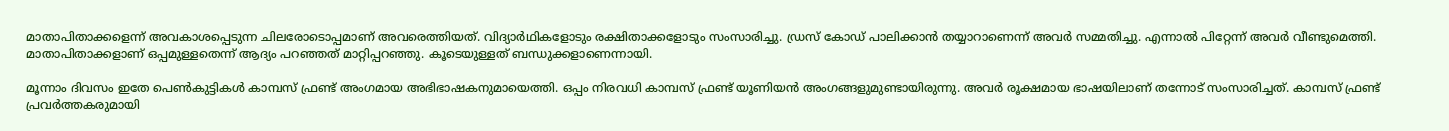മാതാപിതാക്കളെന്ന് അവകാശപ്പെടുന്ന ചിലരോടൊപ്പമാണ് അവരെത്തിയത്. വിദ്യാര്‍ഥികളോടും രക്ഷിതാക്കളോടും സംസാരിച്ചു. ഡ്രസ് കോഡ് പാലിക്കാന്‍ തയ്യാറാണെന്ന് അവര്‍ സമ്മതിച്ചു. എന്നാല്‍ പിറ്റേന്ന് അവര്‍ വീണ്ടുമെത്തി. മാതാപിതാക്കളാണ് ഒപ്പമുള്ളതെന്ന് ആദ്യം പറഞ്ഞത് മാറ്റിപ്പറഞ്ഞു. കൂടെയുള്ളത് ബന്ധുക്കളാണെന്നായി.

മൂന്നാം ദിവസം ഇതേ പെണ്‍കുട്ടികള്‍ കാമ്പസ് ഫ്രണ്ട് അംഗമായ അഭിഭാഷകനുമായെത്തി. ഒപ്പം നിരവധി കാമ്പസ് ഫ്രണ്ട് യൂണിയന്‍ അംഗങ്ങളുമുണ്ടായിരുന്നു. അവര്‍ രൂക്ഷമായ ഭാഷയിലാണ് തന്നോട് സംസാരിച്ചത്. കാമ്പസ് ഫ്രണ്ട് പ്രവര്‍ത്തകരുമായി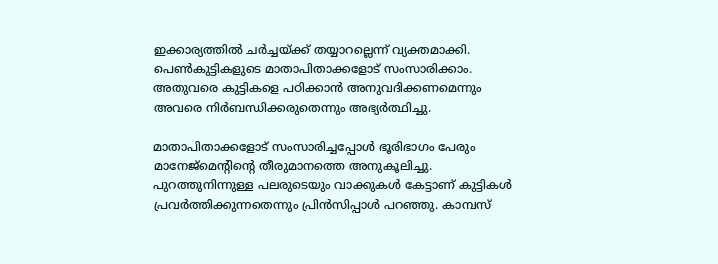ഇക്കാര്യത്തില്‍ ചര്‍ച്ചയ്‌ക്ക് തയ്യാറല്ലെന്ന് വ്യക്തമാക്കി. പെണ്‍കുട്ടികളുടെ മാതാപിതാക്കളോട് സംസാരിക്കാം. അതുവരെ കുട്ടികളെ പഠിക്കാന്‍ അനുവദിക്കണമെന്നും അവരെ നിര്‍ബന്ധിക്കരുതെന്നും അഭ്യര്‍ത്ഥിച്ചു.

മാതാപിതാക്കളോട് സംസാരിച്ചപ്പോള്‍ ഭൂരിഭാഗം പേരും മാനേജ്‌മെന്റിന്റെ തീരുമാനത്തെ അനുകൂലിച്ചു. പുറത്തുനിന്നുള്ള പലരുടെയും വാക്കുകള്‍ കേട്ടാണ് കുട്ടികള്‍ പ്രവര്‍ത്തിക്കുന്നതെന്നും പ്രിന്‍സിപ്പാള്‍ പറഞ്ഞു. കാമ്പസ്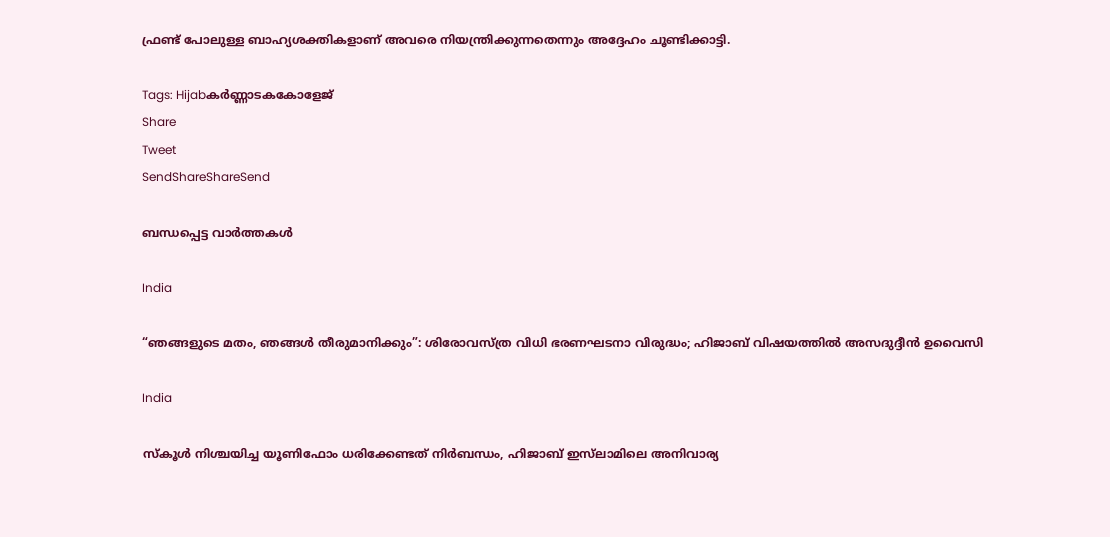ഫ്രണ്ട് പോലുള്ള ബാഹ്യശക്തികളാണ് അവരെ നിയന്ത്രിക്കുന്നതെന്നും അദ്ദേഹം ചൂണ്ടിക്കാട്ടി.

Tags: Hijabകര്‍ണ്ണാടകകോളേജ്
Share
Tweet
SendShareShareSend

ബന്ധപ്പെട്ട വാര്‍ത്തകള്‍

India

“ഞങ്ങളുടെ മതം, ഞങ്ങൾ തീരുമാനിക്കും”: ശിരോവസ്ത്ര വിധി ഭരണഘടനാ വിരുദ്ധം; ഹിജാബ് വിഷയത്തിൽ അസദുദ്ദീൻ ഉവൈസി

India

സ്കൂൾ നിശ്ചയിച്ച യൂണിഫോം ധരിക്കേണ്ടത് നിർബന്ധം, ഹിജാബ് ഇസ്‌ലാമിലെ അനിവാര്യ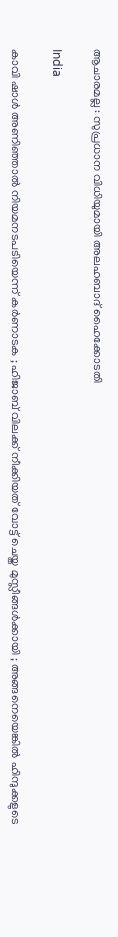ആചാരമല്ല : സുപ്രധാന വിധിയുമായി അലഹബാദ് ഹൈക്കോടതി

India

കാവി ഷാൾ അണിഞ്ഞാൽ നിയമനടപടിയെന്ന് കർണാടക ; ഹിജാബ് വിലക്ക് നീക്കിയത് വോട്ട് ചെയ്ത മുസ്ലീങ്ങൾക്കായി ; അങ്ങനെയെങ്കിൽ ഹിന്ദുക്കളുടെ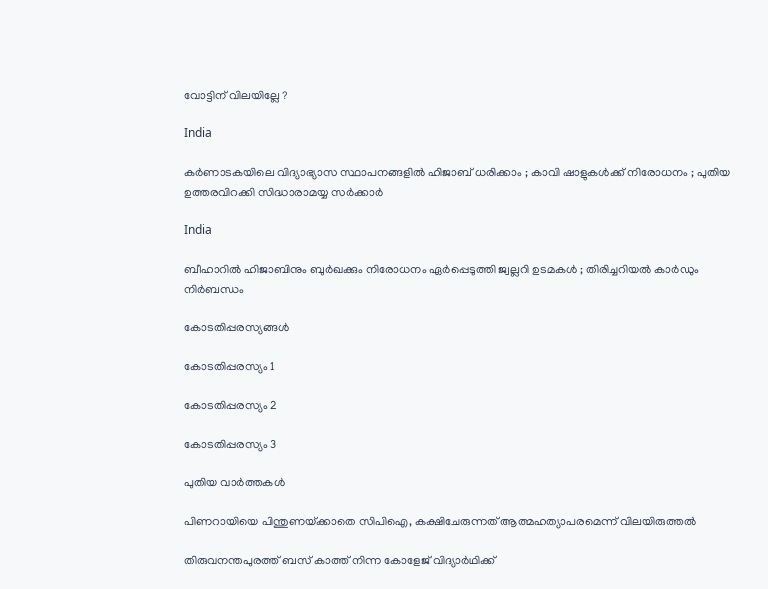വോട്ടിന് വിലയില്ലേ ?

India

കർണാടകയിലെ വിദ്യാഭ്യാസ സ്ഥാപനങ്ങളിൽ ഹിജാബ് ധരിക്കാം ; കാവി ഷാളുകൾക്ക് നിരോധനം ; പുതിയ ഉത്തരവിറക്കി സിദ്ധാരാമയ്യ സർക്കാർ

India

ബീഹാറിൽ ഹിജാബിനും ബുർഖക്കും നിരോധനം ഏർപ്പെടുത്തി ജ്വല്ലറി ഉടമകൾ ; തിരിച്ചറിയൽ കാർഡും നിർബന്ധം

കോടതിപ്പരസ്യങ്ങള്‍

കോടതിപ്പരസ്യം 1

കോടതിപ്പരസ്യം 2

കോടതിപ്പരസ്യം 3

പുതിയ വാര്‍ത്തകള്‍

പിണറായിയെ പിന്തുണയ്‌ക്കാതെ സിപിഐ, കക്ഷിചേരുന്നത് ആത്മഹത്യാപരമെന്ന് വിലയിരുത്തല്‍

തിരുവനന്തപുരത്ത് ബസ് കാത്ത് നിന്ന കോളേജ് വിദ്യാര്‍ഥിക്ക്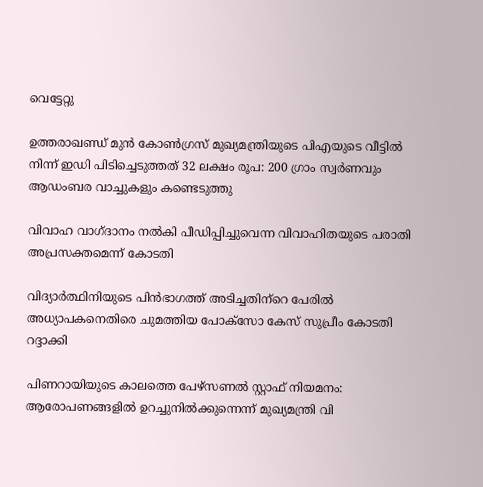വെട്ടേറ്റു

ഉത്തരാഖണ്ഡ് മുൻ കോൺഗ്രസ് മുഖ്യമന്ത്രിയുടെ പിഎയുടെ വീട്ടിൽ നിന്ന് ഇഡി പിടിച്ചെടുത്തത് 32 ലക്ഷം രൂപ: 200 ഗ്രാം സ്വർണവും ആഡംബര വാച്ചുകളും കണ്ടെടുത്തു

വിവാഹ വാഗ്ദാനം നല്‍കി പീഡിപ്പിച്ചുവെന്ന വിവാഹിതയുടെ പരാതി അപ്രസക്തമെന്ന് കോടതി

വിദ്യാര്‍ത്ഥിനിയുടെ പിന്‍ഭാഗത്ത് അടിച്ചതിന്‌റെ പേരില്‍ അധ്യാപകനെതിരെ ചുമത്തിയ പോക്‌സോ കേസ് സുപ്രീം കോടതി റദ്ദാക്കി

പിണറായിയുടെ കാലത്തെ പേഴ്‌സണല്‍ സ്റ്റാഫ് നിയമനം: ആരോപണങ്ങളില്‍ ഉറച്ചുനില്‍ക്കുന്നെന്ന് മുഖ്യമന്ത്രി വി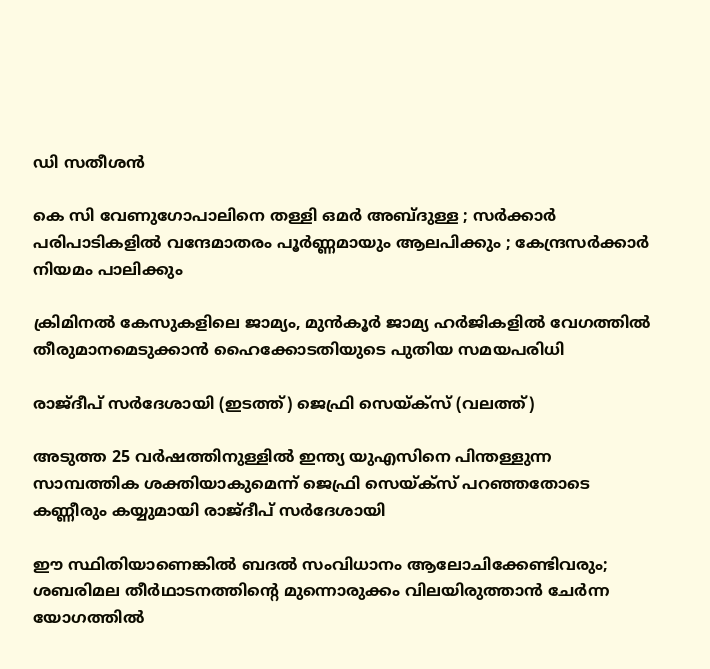ഡി സതീശന്‍

കെ സി വേണുഗോപാലിനെ തള്ളി ഒമർ അബ്ദുള്ള ; സർക്കാർ പരിപാടികളിൽ വന്ദേമാതരം പൂർണ്ണമായും ആലപിക്കും ; കേന്ദ്രസർക്കാർ നിയമം പാലിക്കും

ക്രിമിനല്‍ കേസുകളിലെ ജാമ്യം, മുന്‍കൂര്‍ ജാമ്യ ഹര്‍ജികളില്‍ വേഗത്തില്‍ തീരുമാനമെടുക്കാന്‍ ഹൈക്കോടതിയുടെ പുതിയ സമയപരിധി

രാജ്ദീപ് സര്‍ദേശായി (ഇടത്ത്) ജെഫ്രി സെയ്ക്സ് (വലത്ത്)

അടുത്ത 25 വര്‍ഷത്തിനുള്ളില്‍ ഇന്ത്യ യുഎസിനെ പിന്തള്ളുന്ന സാമ്പത്തിക ശക്തിയാകുമെന്ന് ജെഫ്രി സെയ്‌ക്സ് പറഞ്ഞതോടെ കണ്ണീരും കയ്യുമായി രാജ്ദീപ് സര്‍ദേശായി

ഈ സ്ഥിതിയാണെങ്കില്‍ ബദല്‍ സംവിധാനം ആലോചിക്കേണ്ടിവരും; ശബരിമല തീര്‍ഥാടനത്തിന്റെ മുന്നൊരുക്കം വിലയിരുത്താന്‍ ചേര്‍ന്ന യോഗത്തില്‍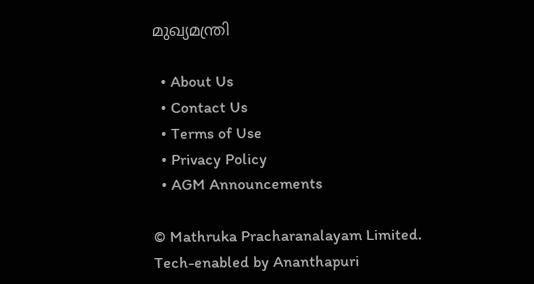മുഖ്യമന്ത്രി

  • About Us
  • Contact Us
  • Terms of Use
  • Privacy Policy
  • AGM Announcements

© Mathruka Pracharanalayam Limited.
Tech-enabled by Ananthapuri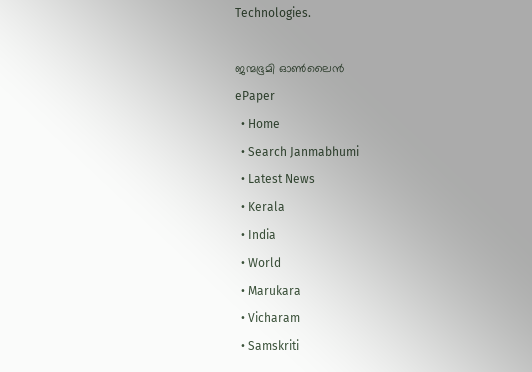Technologies.

ജന്മഭൂമി ഓണ്‍ലൈന്‍
ePaper
  • Home
  • Search Janmabhumi
  • Latest News
  • Kerala
  • India
  • World
  • Marukara
  • Vicharam
  • Samskriti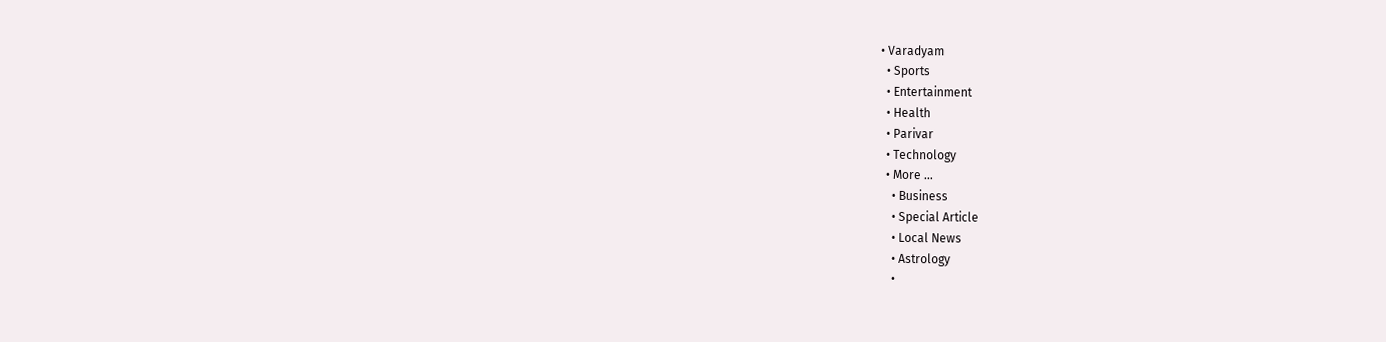• Varadyam
  • Sports
  • Entertainment
  • Health
  • Parivar
  • Technology
  • More …
    • Business
    • Special Article
    • Local News
    • Astrology
    •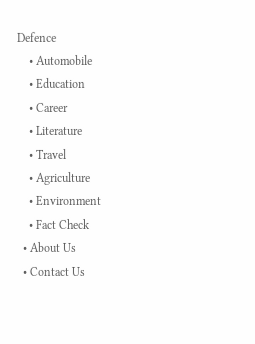Defence
    • Automobile
    • Education
    • Career
    • Literature
    • Travel
    • Agriculture
    • Environment
    • Fact Check
  • About Us
  • Contact Us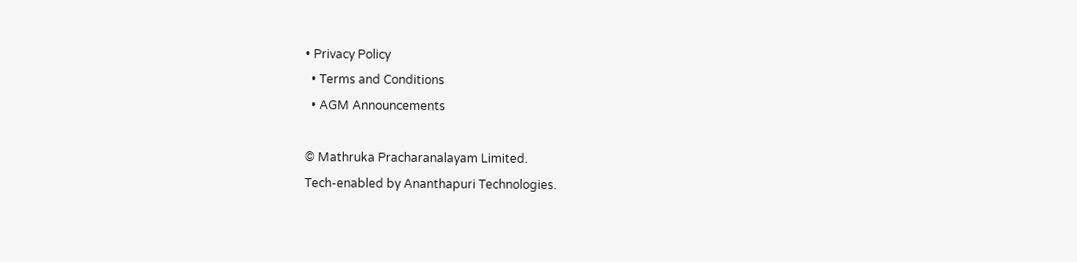• Privacy Policy
  • Terms and Conditions
  • AGM Announcements

© Mathruka Pracharanalayam Limited.
Tech-enabled by Ananthapuri Technologies.